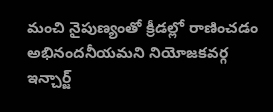మంచి నైపుణ్యంతో క్రీడల్లో రాణించడం అభినందనీయమని నియోజకవర్గ ఇన్చార్జ్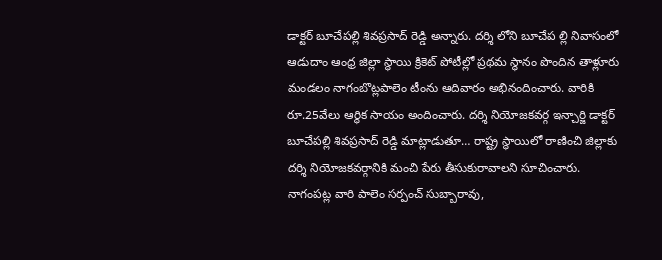డాక్టర్ బూచేపల్లి శివప్రసాద్ రెడ్డి అన్నారు. దర్శి లోని బూచేప ల్లి నివాసంలో ఆడుదాం ఆంధ్ర జిల్లా స్థాయి క్రికెట్ పోటీల్లో ప్రథమ స్థానం పొందిన తాళ్లూరు మండలం నాగంబొట్లపాలెం టీంను ఆదివారం అభినందించారు. వారికి రూ.25వేలు ఆర్థిక సాయం అందించారు. దర్శి నియోజకవర్గ ఇన్చార్జి డాక్టర్ బూచేపల్లి శివప్రసాద్ రెడ్డి మాట్లాడుతూ… రాష్ట్ర స్థాయిలో రాణించి జిల్లాకు దర్శి నియోజకవర్గానికి మంచి పేరు తీసుకురావాలని సూచించారు. నాగంపట్ల వారి పాలెం సర్పంచ్ సుబ్బారావు,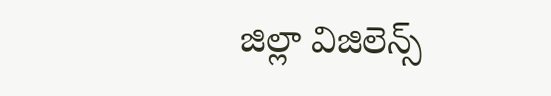జిల్లా విజిలెన్స్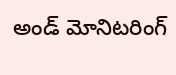అండ్ మోనిటరింగ్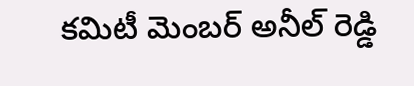కమిటీ మెంబర్ అనీల్ రెడ్డి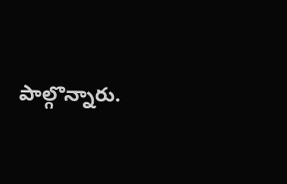పాల్గొన్నారు.